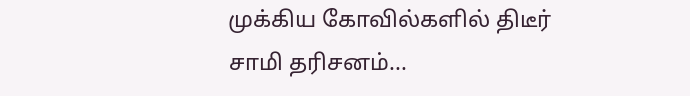முக்கிய கோவில்களில் திடீர் சாமி தரிசனம்...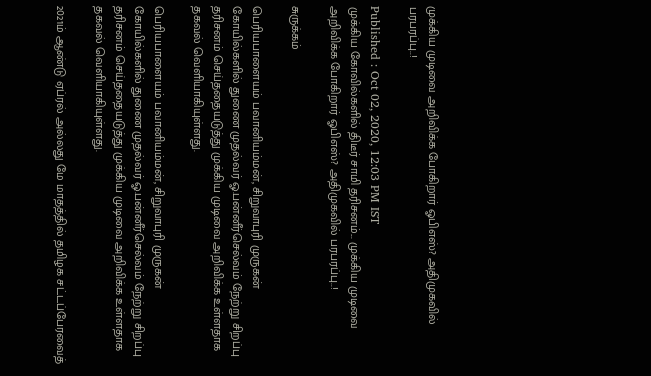முக்கிய முடிவை அறிவிக்க போகிறார் ஓபிஎஸ்? அதிமுகவில் பரபரப்பு..!

Published : Oct 02, 2020, 12:03 PM IST
முக்கிய கோவில்களில் திடீர் சாமி தரிசனம்... முக்கிய முடிவை அறிவிக்க போகிறார் ஓபிஎஸ்? அதிமுகவில் பரபரப்பு..!

சுருக்கம்

பெரியபாளையம் பவானியம்மன், சிறுவாபுரி முருகன் கோயில்களில் துணை முதல்வர் ஓ.பன்னீர்செல்வம் நேற்று சிறப்பு தரிசனம் செய்ததையடுத்து முக்கிய முடிவை அறிவிக்க உள்ளதாக தகவல் வெளியாகியுள்ளது.

பெரியபாளையம் பவானியம்மன், சிறுவாபுரி முருகன் கோயில்களில் துணை முதல்வர் ஓ.பன்னீர்செல்வம் நேற்று சிறப்பு தரிசனம் செய்ததையடுத்து முக்கிய முடிவை அறிவிக்க உள்ளதாக தகவல் வெளியாகியுள்ளது.

2021ம் ஆண்டு ஏப்ரல் அல்லது மே மாதத்தில் தமிழக சட்டப்பேரவைத்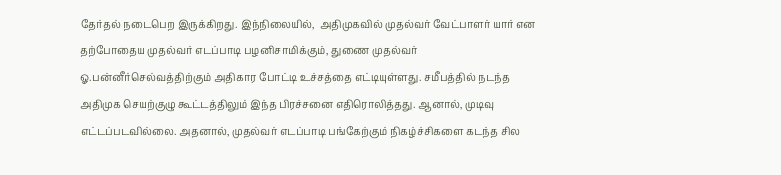தேர்தல் நடைபெற இருக்கிறது. இந்நிலையில்,  அதிமுகவில் முதல்வர் வேட்பாளர் யார் என தற்போதைய முதல்வர் எடப்பாடி பழனிசாமிக்கும், துணை முதல்வர் ஓ.பன்னீர்செல்வத்திற்கும் அதிகார போட்டி உச்சத்தை எட்டியுள்ளது. சமீபத்தில் நடந்த அதிமுக செயற்குழு கூட்டத்திலும் இந்த பிரச்சனை எதிரொலித்தது. ஆனால், முடிவு எட்டப்படவில்லை. அதனால், முதல்வர் எடப்பாடி பங்கேற்கும் நிகழ்ச்சிகளை கடந்த சில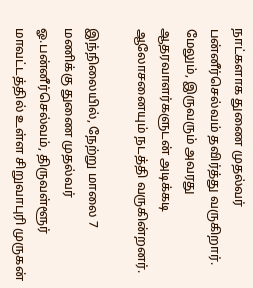நாட்களாக துணை முதல்வர் பன்னீர்செல்வம் தவிர்த்து வருகிறார். மேலும், இருவரும் அவரது ஆதரவாளர்களுடன் அடிக்கடி ஆலோசனையும் நடத்தி வருகின்றனர்.

இந்நிலையில், நேற்று மாலை 7 மணிக்கு துணை முதல்வர் ஓ.பன்னீர்செல்வம், திருவள்ளூர் மாவட்டத்தில் உள்ள சிறுவாபுரி முருகன்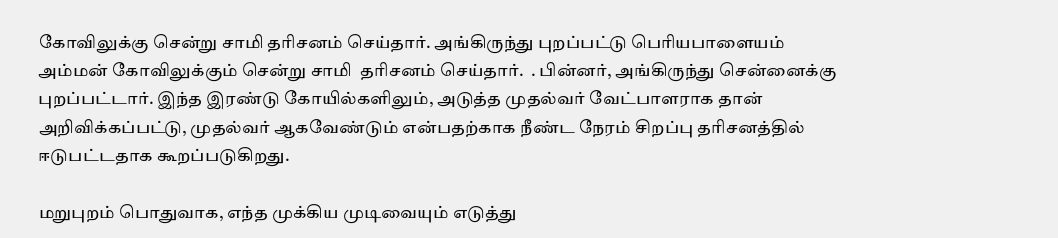கோவிலுக்கு சென்று சாமி தரிசனம் செய்தார். அங்கிருந்து புறப்பட்டு பெரியபாளையம் அம்மன் கோவிலுக்கும் சென்று சாமி  தரிசனம் செய்தார்.  . பின்னர், அங்கிருந்து சென்னைக்கு புறப்பட்டார். இந்த இரண்டு கோயில்களிலும், அடுத்த முதல்வர் வேட்பாளராக தான் அறிவிக்கப்பட்டு, முதல்வர் ஆகவேண்டும் என்பதற்காக நீண்ட நேரம் சிறப்பு தரிசனத்தில் ஈடுபட்டதாக கூறப்படுகிறது.

மறுபுறம் பொதுவாக, எந்த முக்கிய முடிவையும் எடுத்து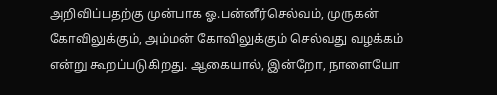அறிவிப்பதற்கு முன்பாக ஓ.பன்னீர்செல்வம், முருகன் கோவிலுக்கும், அம்மன் கோவிலுக்கும் செல்வது வழக்கம் என்று கூறப்படுகிறது. ஆகையால், இன்றோ, நாளையோ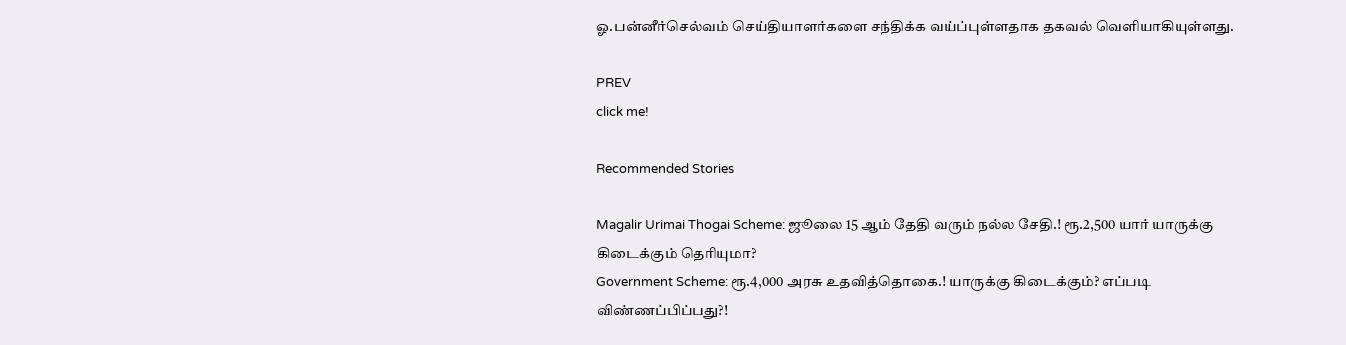ஓ.பன்னீர்செல்வம் செய்தியாளர்களை சந்திக்க வய்ப்புள்ளதாக தகவல் வெளியாகியுள்ளது.

PREV
click me!

Recommended Stories

Magalir Urimai Thogai Scheme: ஜூலை 15 ஆம் தேதி வரும் நல்ல சேதி.! ரூ.2,500 யார் யாருக்கு கிடைக்கும் தெரியுமா?
Government Scheme: ரூ.4,000 அரசு உதவித்தொகை.! யாருக்கு கிடைக்கும்? எப்படி விண்ணப்பிப்பது?!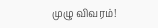முழு விவரம்!